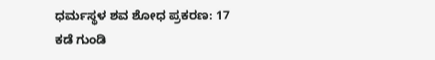ಧರ್ಮಸ್ಥಳ ಶವ ಶೋಧ ಪ್ರಕರಣ: 17 ಕಡೆ ಗುಂಡಿ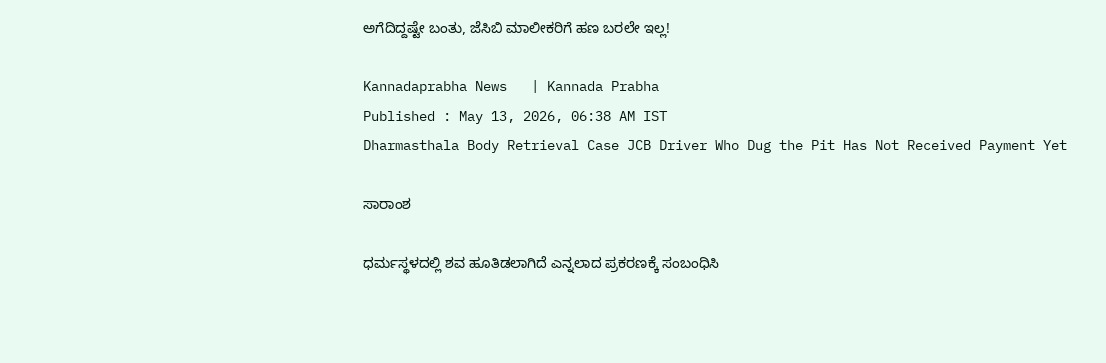ಅಗೆದಿದ್ದಷ್ಟೇ ಬಂತು, ಜೆಸಿಬಿ ಮಾಲೀಕರಿಗೆ ಹಣ ಬರಲೇ ಇಲ್ಲ!

Kannadaprabha News   | Kannada Prabha
Published : May 13, 2026, 06:38 AM IST
Dharmasthala Body Retrieval Case JCB Driver Who Dug the Pit Has Not Received Payment Yet

ಸಾರಾಂಶ

ಧರ್ಮಸ್ಥಳದಲ್ಲಿ ಶವ ಹೂತಿಡಲಾಗಿದೆ ಎನ್ನಲಾದ ಪ್ರಕರಣಕ್ಕೆ ಸಂಬಂಧಿಸಿ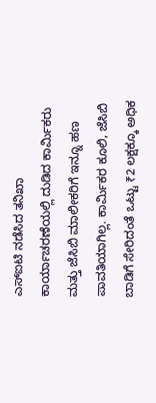ಎಸ್‌ಐಟಿ ನಡೆಸಿದ ತನಿಖಾ ಕಾರ್ಯಾಚರಣೆಯಲ್ಲಿ ದುಡಿದ ಕಾರ್ಮಿಕರು ಮತ್ತು ಜೆಸಿಬಿ ಮಾಲೀಕರಿಗೆ ಇನ್ನೂ ಹಣ ಪಾವತಿಯಾಗಿಲ್ಲ. ಕಾರ್ಮಿಕರ ಕೂಲಿ, ಜೆಸಿಬಿ ಬಾಡಿಗೆ ಸೇರಿದಂತೆ ಒಟ್ಟು ₹2 ಲಕ್ಷಕ್ಕೂ ಅಧಿಕ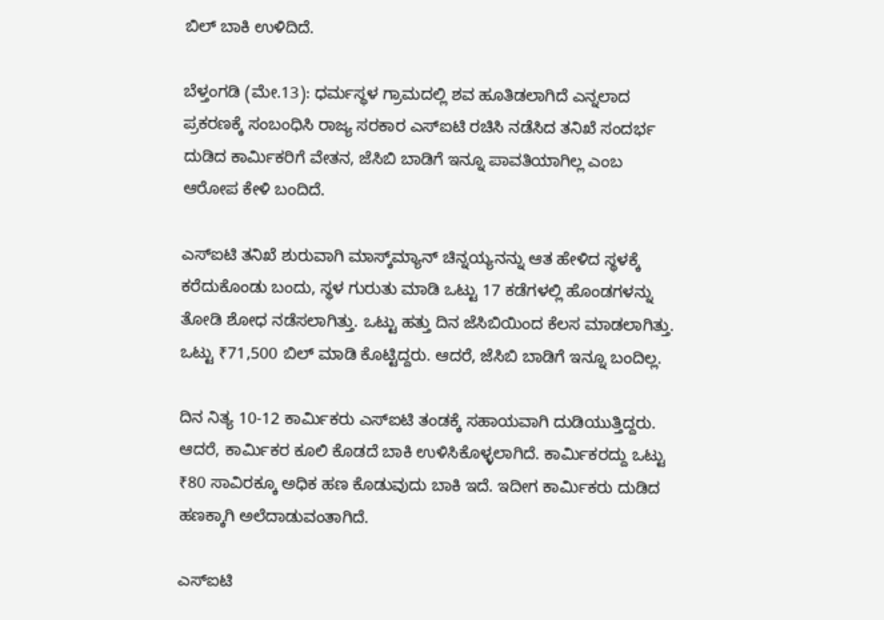ಬಿಲ್ ಬಾಕಿ ಉಳಿದಿದೆ.

ಬೆಳ್ತಂಗಡಿ (ಮೇ.13): ಧರ್ಮಸ್ಥಳ ಗ್ರಾಮದಲ್ಲಿ ಶವ ಹೂತಿಡಲಾಗಿದೆ ಎನ್ನಲಾದ ಪ್ರಕರಣಕ್ಕೆ ಸಂಬಂಧಿಸಿ ರಾಜ್ಯ ಸರಕಾರ ಎಸ್‌ಐಟಿ ರಚಿಸಿ ನಡೆಸಿದ ತನಿಖೆ ಸಂದರ್ಭ ದುಡಿದ ಕಾರ್ಮಿಕರಿಗೆ ವೇತನ, ಜೆಸಿಬಿ ಬಾಡಿಗೆ ಇನ್ನೂ ಪಾವತಿಯಾಗಿಲ್ಲ ಎಂಬ ಆರೋಪ ಕೇಳಿ ಬಂದಿದೆ.

ಎಸ್‌ಐಟಿ ತನಿಖೆ ಶುರುವಾಗಿ ಮಾಸ್ಕ್‌ಮ್ಯಾನ್ ಚಿನ್ನಯ್ಯನನ್ನು ಆತ ಹೇಳಿದ ಸ್ಥಳಕ್ಕೆ ಕರೆದುಕೊಂಡು ಬಂದು, ಸ್ಥಳ ಗುರುತು ಮಾಡಿ ಒಟ್ಟು 17 ಕಡೆಗಳಲ್ಲಿ ಹೊಂಡಗಳನ್ನು ತೋಡಿ ಶೋಧ ನಡೆಸಲಾಗಿತ್ತು. ಒಟ್ಟು ಹತ್ತು ದಿನ ಜೆಸಿಬಿಯಿಂದ ಕೆಲಸ ಮಾಡಲಾಗಿತ್ತು. ಒಟ್ಟು ₹71,500 ಬಿಲ್ ಮಾಡಿ ಕೊಟ್ಟಿದ್ದರು. ಆದರೆ, ಜೆಸಿಬಿ ಬಾಡಿಗೆ ಇನ್ನೂ ಬಂದಿಲ್ಲ.

ದಿನ ನಿತ್ಯ 10-12 ಕಾರ್ಮಿಕರು ಎಸ್‌ಐಟಿ ತಂಡಕ್ಕೆ ಸಹಾಯವಾಗಿ ದುಡಿಯುತ್ತಿದ್ದರು. ಆದರೆ, ಕಾರ್ಮಿಕರ ಕೂಲಿ ಕೊಡದೆ ಬಾಕಿ ಉಳಿಸಿಕೊಳ್ಳಲಾಗಿದೆ. ಕಾರ್ಮಿಕರದ್ದು ಒಟ್ಟು ₹80 ಸಾವಿರಕ್ಕೂ ಅಧಿಕ ಹಣ ಕೊಡುವುದು ಬಾಕಿ ಇದೆ. ಇದೀಗ ಕಾರ್ಮಿಕರು ದುಡಿದ ಹಣಕ್ಕಾಗಿ ಅಲೆದಾಡುವಂತಾಗಿದೆ.

ಎಸ್‌ಐಟಿ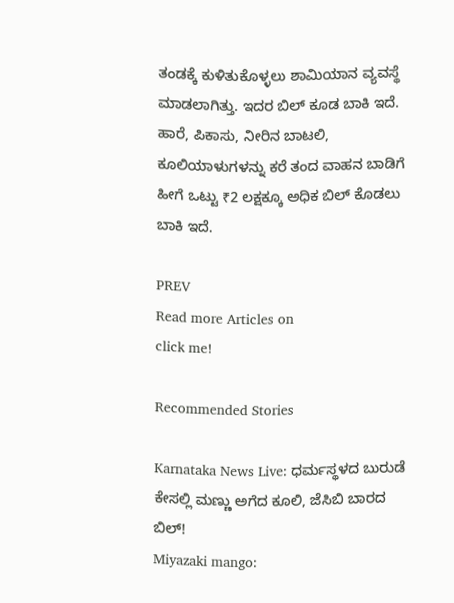ತಂಡಕ್ಕೆ ಕುಳಿತುಕೊಳ್ಳಲು ಶಾಮಿಯಾನ ವ್ಯವಸ್ಥೆ ಮಾಡಲಾಗಿತ್ತು. ಇದರ ಬಿಲ್ ಕೂಡ ಬಾಕಿ ಇದೆ. ಹಾರೆ, ಪಿಕಾಸು, ನೀರಿನ ಬಾಟಲಿ, ಕೂಲಿಯಾಳುಗಳನ್ನು ಕರೆ ತಂದ ವಾಹನ ಬಾಡಿಗೆ ಹೀಗೆ ಒಟ್ಟು ₹2 ಲಕ್ಷಕ್ಕೂ ಅಧಿಕ ಬಿಲ್ ಕೊಡಲು ಬಾಕಿ ಇದೆ.

PREV
Read more Articles on
click me!

Recommended Stories

Karnataka News Live: ಧರ್ಮಸ್ಥಳದ ಬುರುಡೆ ಕೇಸಲ್ಲಿ ಮಣ್ಣು ಅಗೆದ ಕೂಲಿ, ಜೆಸಿಬಿ ಬಾರದ ಬಿಲ್‌!
Miyazaki mango: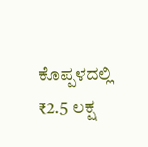ಕೊಪ್ಪಳದಲ್ಲಿ ₹2.5 ಲಕ್ಷ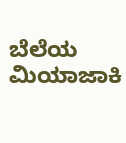ಬೆಲೆಯ ಮಿಯಾಜಾಕಿ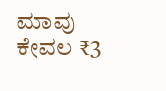ಮಾವು ಕೇವಲ ₹3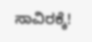ಸಾವಿರಕ್ಕೆ!